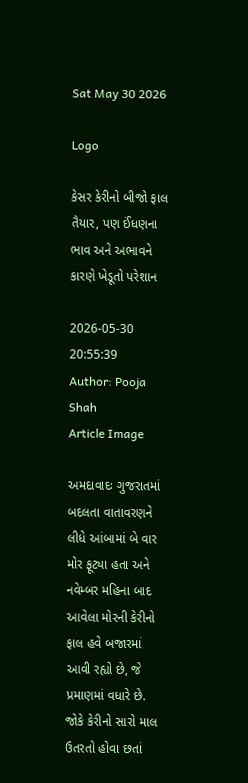Sat May 30 2026

Logo

કેસર કેરીનો બીજો ફાલ તૈયાર, પણ ઈંધણના ભાવ અને અભાવને કારણે ખેડૂતો પરેશાન

2026-05-30 20:55:39
Author: Pooja Shah
Article Image

અમદાવાદઃ ગુજરાતમાં બદલતા વાતાવરણને લીધે આંબામાં બે વાર મોર ફૂટ્યા હતા અને નવેમ્બર મહિના બાદ આવેલા મોરની કેરીનો ફાલ હવે બજારમાં આવી રહ્યો છે, જે પ્રમાણમાં વધારે છે. જોકે કેરીનો સારો માલ ઉતરતો હોવા છતાં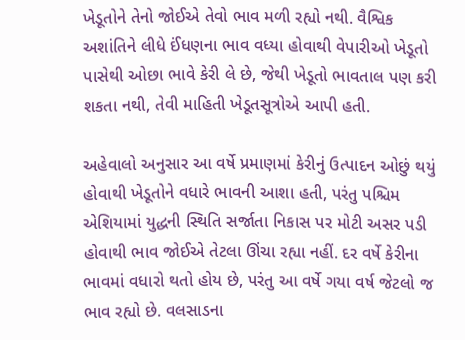ખેડૂતોને તેનો જોઈએ તેવો ભાવ મળી રહ્યો નથી. વૈશ્વિક અશાંતિને લીધે ઈંધણના ભાવ વધ્યા હોવાથી વેપારીઓ ખેડૂતો પાસેથી ઓછા ભાવે કેરી લે છે, જેથી ખેડૂતો ભાવતાલ પણ કરી શકતા નથી, તેવી માહિતી ખેડૂતસૂત્રોએ આપી હતી.

અહેવાલો અનુસાર આ વર્ષે પ્રમાણમાં કેરીનું ઉત્પાદન ઓછું થયું હોવાથી ખેડૂતોને વધારે ભાવની આશા હતી, પરંતુ પશ્ચિમ એશિયામાં યુદ્ધની સ્થિતિ સર્જાતા નિકાસ પર મોટી અસર પડી હોવાથી ભાવ જોઈએ તેટલા ઊંચા રહ્યા નહીં. દર વર્ષે કેરીના ભાવમાં વધારો થતો હોય છે, પરંતુ આ વર્ષે ગયા વર્ષ જેટલો જ ભાવ રહ્યો છે. વલસાડના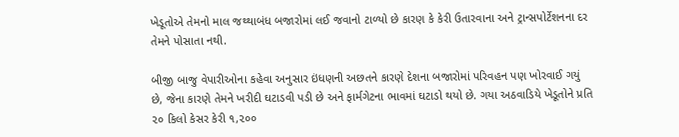ખેડૂતોએ તેમનો માલ જથ્થાબંધ બજારોમાં લઈ જવાનો ટાળ્યો છે કારણ કે કેરી ઉતારવાના અને ટ્રાન્સપોર્ટેશનના દર તેમને પોસાતા નથી.

બીજી બાજુ વેપારીઓના કહેવા અનુસાર ઇંધણની અછતને કારણે દેશના બજારોમાં પરિવહન પણ ખોરવાઈ ગયું છે, જેના કારણે તેમને ખરીદી ઘટાડવી પડી છે અને ફાર્મગેટના ભાવમાં ઘટાડો થયો છે. ગયા અઠવાડિયે ખેડૂતોને પ્રતિ ૨૦ કિલો કેસર કેરી ૧,૨૦૦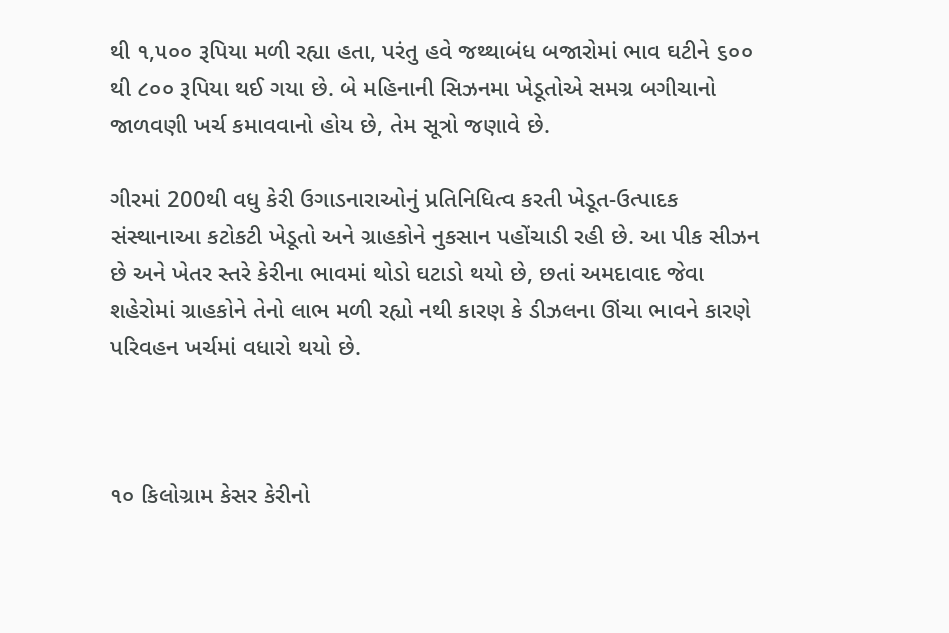થી ૧,૫૦૦ રૂપિયા મળી રહ્યા હતા, પરંતુ હવે જથ્થાબંધ બજારોમાં ભાવ ઘટીને ૬૦૦ થી ૮૦૦ રૂપિયા થઈ ગયા છે. બે મહિનાની સિઝનમા ખેડૂતોએ સમગ્ર બગીચાનો જાળવણી ખર્ચ કમાવવાનો હોય છે, તેમ સૂત્રો જણાવે છે.

ગીરમાં 200થી વધુ કેરી ઉગાડનારાઓનું પ્રતિનિધિત્વ કરતી ખેડૂત-ઉત્પાદક સંસ્થાનાઆ કટોકટી ખેડૂતો અને ગ્રાહકોને નુકસાન પહોંચાડી રહી છે. આ પીક સીઝન છે અને ખેતર સ્તરે કેરીના ભાવમાં થોડો ઘટાડો થયો છે, છતાં અમદાવાદ જેવા શહેરોમાં ગ્રાહકોને તેનો લાભ મળી રહ્યો નથી કારણ કે ડીઝલના ઊંચા ભાવને કારણે પરિવહન ખર્ચમાં વધારો થયો છે.



૧૦ કિલોગ્રામ કેસર કેરીનો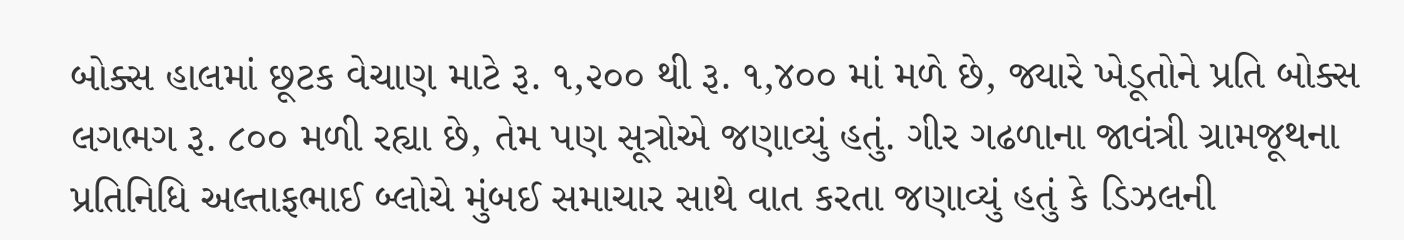બોક્સ હાલમાં છૂટક વેચાણ માટે રૂ. ૧,૨૦૦ થી રૂ. ૧,૪૦૦ માં મળે છે, જ્યારે ખેડૂતોને પ્રતિ બોક્સ લગભગ રૂ. ૮૦૦ મળી રહ્યા છે, તેમ પણ સૂત્રોએ જણાવ્યું હતું. ગીર ગઢળાના જાવંત્રી ગ્રામજૂથના પ્રતિનિધિ અલ્તાફભાઈ બ્લોચે મુંબઈ સમાચાર સાથે વાત કરતા જણાવ્યું હતું કે ડિઝલની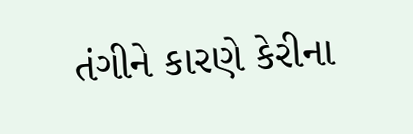તંગીને કારણે કેરીના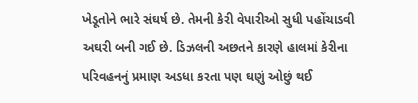ખેડૂતોને ભારે સંઘર્ષ છે. તેમની કેરી વેપારીઓ સુધી પહોંચાડવી અઘરી બની ગઈ છે. ડિઝલની અછતને કારણે હાલમાં કેરીના પરિવહનનું પ્રમાણ અડધા કરતા પણ ઘણું ઓછું થઈ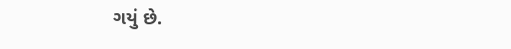ગયું છે.